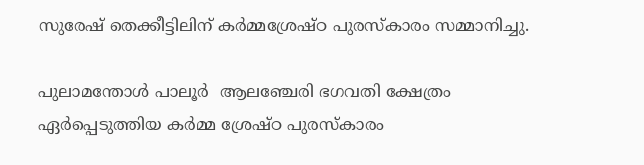സുരേഷ് തെക്കീട്ടിലിന് കർമ്മശ്രേഷ്ഠ പുരസ്കാരം സമ്മാനിച്ചു.

പുലാമന്തോൾ പാലൂർ  ആലഞ്ചേരി ഭഗവതി ക്ഷേത്രം ഏർപ്പെടുത്തിയ കർമ്മ ശ്രേഷ്ഠ പുരസ്കാരം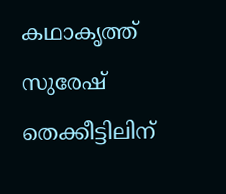കഥാകൃത്ത് സുരേഷ് തെക്കീട്ടിലിന്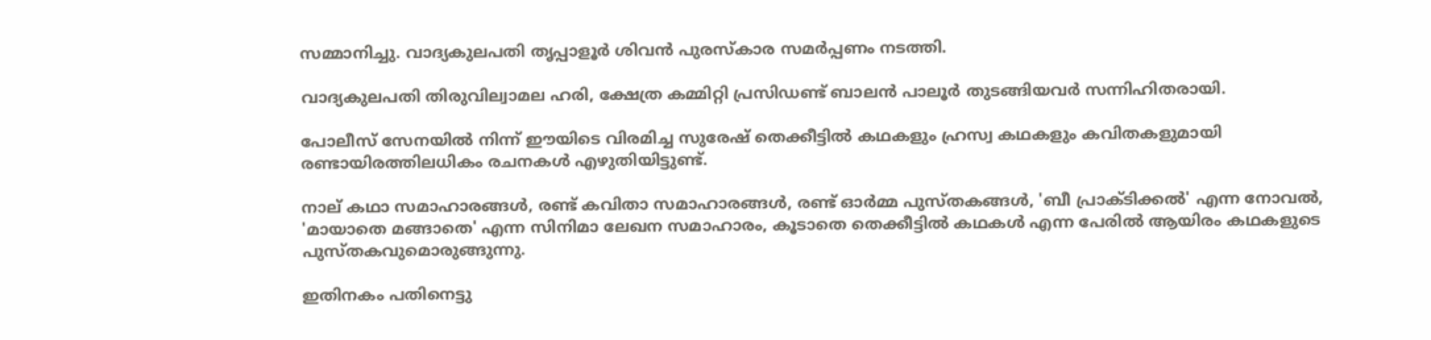സമ്മാനിച്ചു. വാദ്യകുലപതി തൃപ്പാളൂർ ശിവൻ പുരസ്കാര സമർപ്പണം നടത്തി.

വാദ്യകുലപതി തിരുവില്വാമല ഹരി, ക്ഷേത്ര കമ്മിറ്റി പ്രസിഡണ്ട് ബാലൻ പാലൂർ തുടങ്ങിയവർ സന്നിഹിതരായി.

പോലീസ് സേനയിൽ നിന്ന് ഈയിടെ വിരമിച്ച സുരേഷ് തെക്കീട്ടിൽ കഥകളും ഹ്രസ്വ കഥകളും കവിതകളുമായി രണ്ടായിരത്തിലധികം രചനകൾ എഴുതിയിട്ടുണ്ട്.

നാല് കഥാ സമാഹാരങ്ങൾ, രണ്ട് കവിതാ സമാഹാരങ്ങൾ, രണ്ട് ഓർമ്മ പുസ്‌തകങ്ങൾ, 'ബീ പ്രാക്ടിക്കൽ' എന്ന നോവൽ, 'മായാതെ മങ്ങാതെ' എന്ന സിനിമാ ലേഖന സമാഹാരം, കൂടാതെ തെക്കീട്ടിൽ കഥകൾ എന്ന പേരിൽ ആയിരം കഥകളുടെ പുസ്‌തകവുമൊരുങ്ങുന്നു.

ഇതിനകം പതിനെട്ടു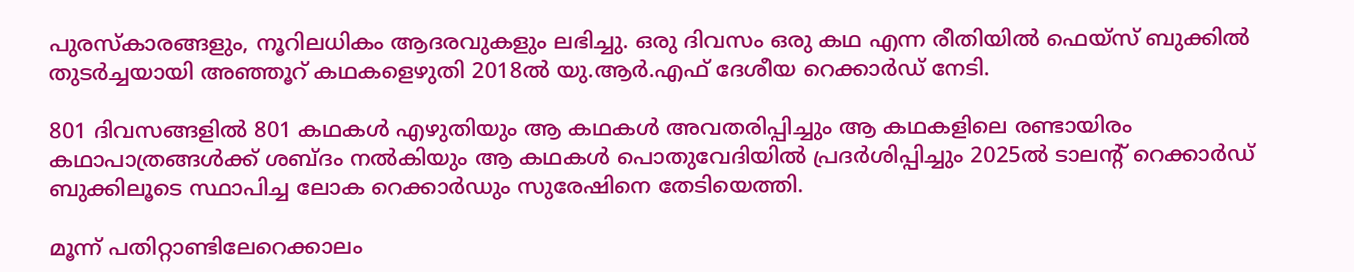പുരസ്കാരങ്ങളും, നൂറിലധികം ആദരവുകളും ലഭിച്ചു. ഒരു ദിവസം ഒരു കഥ എന്ന രീതിയിൽ ഫെയ്‌സ് ബുക്കിൽ തുടർച്ചയായി അഞ്ഞൂറ് കഥകളെഴുതി 2018ൽ യു.ആർ.എഫ് ദേശീയ റെക്കാർഡ് നേടി.

801 ദിവസങ്ങളിൽ 801 കഥകൾ എഴുതിയും ആ കഥകൾ അവതരിപ്പിച്ചും ആ കഥകളിലെ രണ്ടായിരം കഥാപാത്രങ്ങൾക്ക് ശബ്ദം നൽകിയും ആ കഥകൾ പൊതുവേദിയിൽ പ്രദർശിപ്പിച്ചും 2025ൽ ടാലന്റ് റെക്കാർഡ് ബുക്കിലൂടെ സ്ഥാപിച്ച ലോക റെക്കാർഡും സുരേഷിനെ തേടിയെത്തി.

മൂന്ന് പതിറ്റാണ്ടിലേറെക്കാലം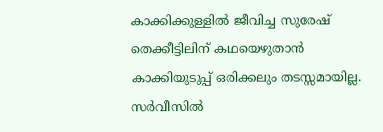കാക്കിക്കുള്ളിൽ ജീവിച്ച സുരേഷ് തെക്കീട്ടിലിന് കഥയെഴുതാൻ കാക്കിയുടുപ്പ് ഒരിക്കലും തടസ്സമായില്ല. സർവീസിൽ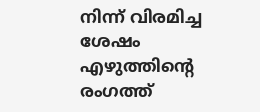നിന്ന് വിരമിച്ച ശേഷം എഴുത്തിൻ്റെ രംഗത്ത്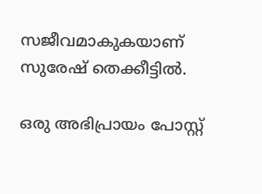സജീവമാകുകയാണ് സുരേഷ് തെക്കീട്ടിൽ.

ഒരു അഭിപ്രായം പോസ്റ്റ്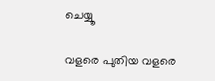ചെയ്യൂ

വളരെ പുതിയ വളരെ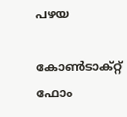പഴയ

കോൺടാക്റ്റ് ഫോം